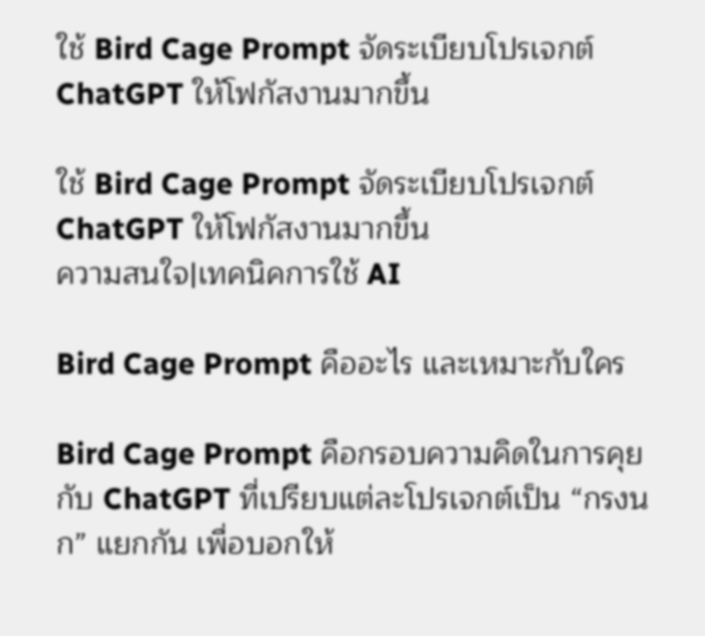ใช้ Bird Cage Prompt จัดระเบียบโปรเจกต์ ChatGPT ให้โฟกัสงานมากขึ้น

ใช้ Bird Cage Prompt จัดระเบียบโปรเจกต์ ChatGPT ให้โฟกัสงานมากขึ้น
ความสนใจ|เทคนิคการใช้ AI

Bird Cage Prompt คืออะไร และเหมาะกับใคร

Bird Cage Prompt คือกรอบความคิดในการคุยกับ ChatGPT ที่เปรียบแต่ละโปรเจกต์เป็น “กรงนก” แยกกัน เพื่อบอกให้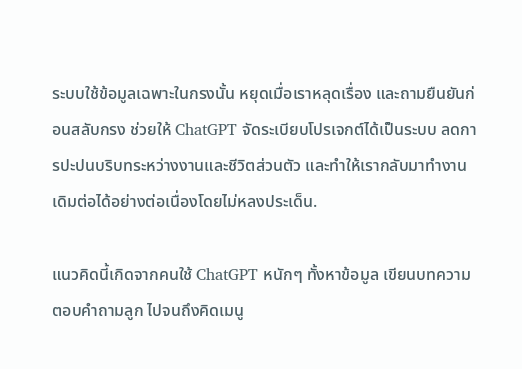ระบบใช้ข้อมูลเฉพาะในกรงนั้น หยุดเมื่อเราหลุดเรื่อง และถามยืนยันก่อนสลับกรง ช่วยให้ ChatGPT จัดระเบียบโปรเจกต์ได้เป็นระบบ ลดการปะปนบริบทระหว่างงานและชีวิตส่วนตัว และทำให้เรากลับมาทำงานเดิมต่อได้อย่างต่อเนื่องโดยไม่หลงประเด็น.

แนวคิดนี้เกิดจากคนใช้ ChatGPT หนักๆ ทั้งหาข้อมูล เขียนบทความ ตอบคำถามลูก ไปจนถึงคิดเมนู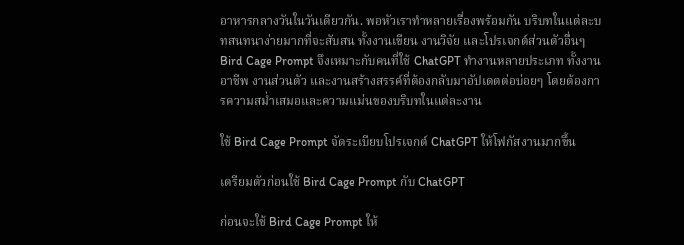อาหารกลางวันในวันเดียวกัน. พอหัวเราทำหลายเรื่องพร้อมกัน บริบทในแต่ละบทสนทนาง่ายมากที่จะสับสน ทั้งงานเขียน งานวิจัย และโปรเจกต์ส่วนตัวอื่นๆ Bird Cage Prompt จึงเหมาะกับคนที่ใช้ ChatGPT ทำงานหลายประเภท ทั้งงานอาชีพ งานส่วนตัว และงานสร้างสรรค์ที่ต้องกลับมาอัปเดตต่อบ่อยๆ โดยต้องการความสม่ำเสมอและความแม่นของบริบทในแต่ละงาน

ใช้ Bird Cage Prompt จัดระเบียบโปรเจกต์ ChatGPT ให้โฟกัสงานมากขึ้น

เตรียมตัวก่อนใช้ Bird Cage Prompt กับ ChatGPT

ก่อนจะใช้ Bird Cage Prompt ให้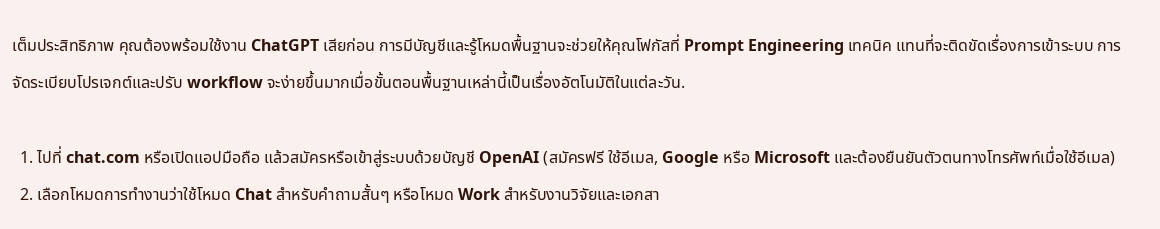เต็มประสิทธิภาพ คุณต้องพร้อมใช้งาน ChatGPT เสียก่อน การมีบัญชีและรู้โหมดพื้นฐานจะช่วยให้คุณโฟกัสที่ Prompt Engineering เทคนิค แทนที่จะติดขัดเรื่องการเข้าระบบ การจัดระเบียบโปรเจกต์และปรับ workflow จะง่ายขึ้นมากเมื่อขั้นตอนพื้นฐานเหล่านี้เป็นเรื่องอัตโนมัติในแต่ละวัน.

  1. ไปที่ chat.com หรือเปิดแอปมือถือ แล้วสมัครหรือเข้าสู่ระบบด้วยบัญชี OpenAI (สมัครฟรี ใช้อีเมล, Google หรือ Microsoft และต้องยืนยันตัวตนทางโทรศัพท์เมื่อใช้อีเมล)
  2. เลือกโหมดการทำงานว่าใช้โหมด Chat สำหรับคำถามสั้นๆ หรือโหมด Work สำหรับงานวิจัยและเอกสา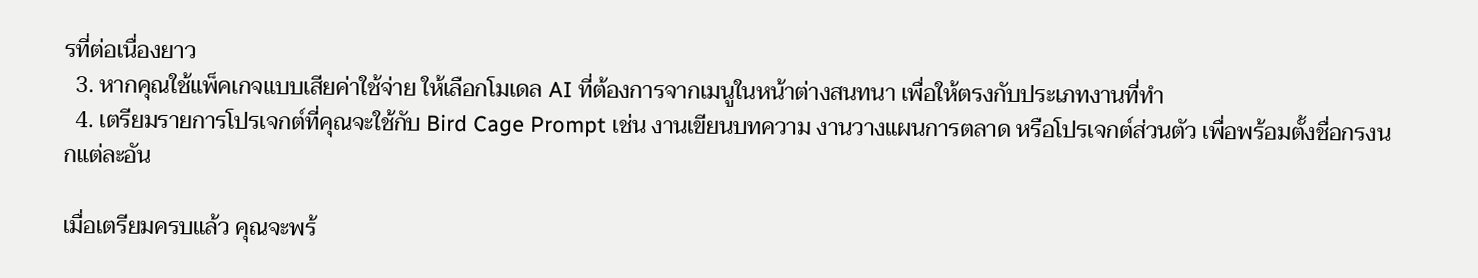รที่ต่อเนื่องยาว
  3. หากคุณใช้แพ็คเกจแบบเสียค่าใช้จ่าย ให้เลือกโมเดล AI ที่ต้องการจากเมนูในหน้าต่างสนทนา เพื่อให้ตรงกับประเภทงานที่ทำ
  4. เตรียมรายการโปรเจกต์ที่คุณจะใช้กับ Bird Cage Prompt เช่น งานเขียนบทความ งานวางแผนการตลาด หรือโปรเจกต์ส่วนตัว เพื่อพร้อมตั้งชื่อกรงนกแต่ละอัน

เมื่อเตรียมครบแล้ว คุณจะพร้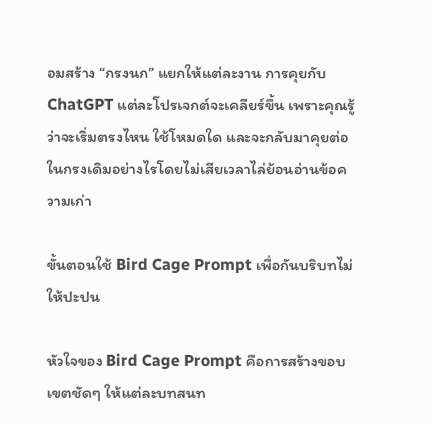อมสร้าง “กรงนก” แยกให้แต่ละงาน การคุยกับ ChatGPT แต่ละโปรเจกต์จะเคลียร์ขึ้น เพราะคุณรู้ว่าจะเริ่มตรงไหน ใช้โหมดใด และจะกลับมาคุยต่อในกรงเดิมอย่างไรโดยไม่เสียเวลาไล่ย้อนอ่านข้อความเก่า

ขั้นตอนใช้ Bird Cage Prompt เพื่อกันบริบทไม่ให้ปะปน

หัวใจของ Bird Cage Prompt คือการสร้างขอบเขตชัดๆ ให้แต่ละบทสนท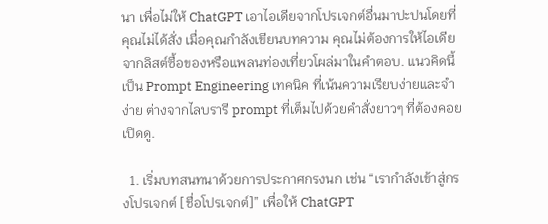นา เพื่อไม่ให้ ChatGPT เอาไอเดียจากโปรเจกต์อื่นมาปะปนโดยที่คุณไม่ได้สั่ง เมื่อคุณกำลังเขียนบทความ คุณไม่ต้องการให้ไอเดียจากลิสต์ซื้อของหรือแพลนท่องเที่ยวโผล่มาในคำตอบ. แนวคิดนี้เป็น Prompt Engineering เทคนิค ที่เน้นความเรียบง่ายและจำง่าย ต่างจากไลบรารี prompt ที่เต็มไปด้วยคำสั่งยาวๆ ที่ต้องคอยเปิดดู.

  1. เริ่มบทสนทนาด้วยการประกาศกรงนก เช่น “เรากำลังเข้าสู่กรงโปรเจกต์ [ชื่อโปรเจกต์]” เพื่อให้ ChatGPT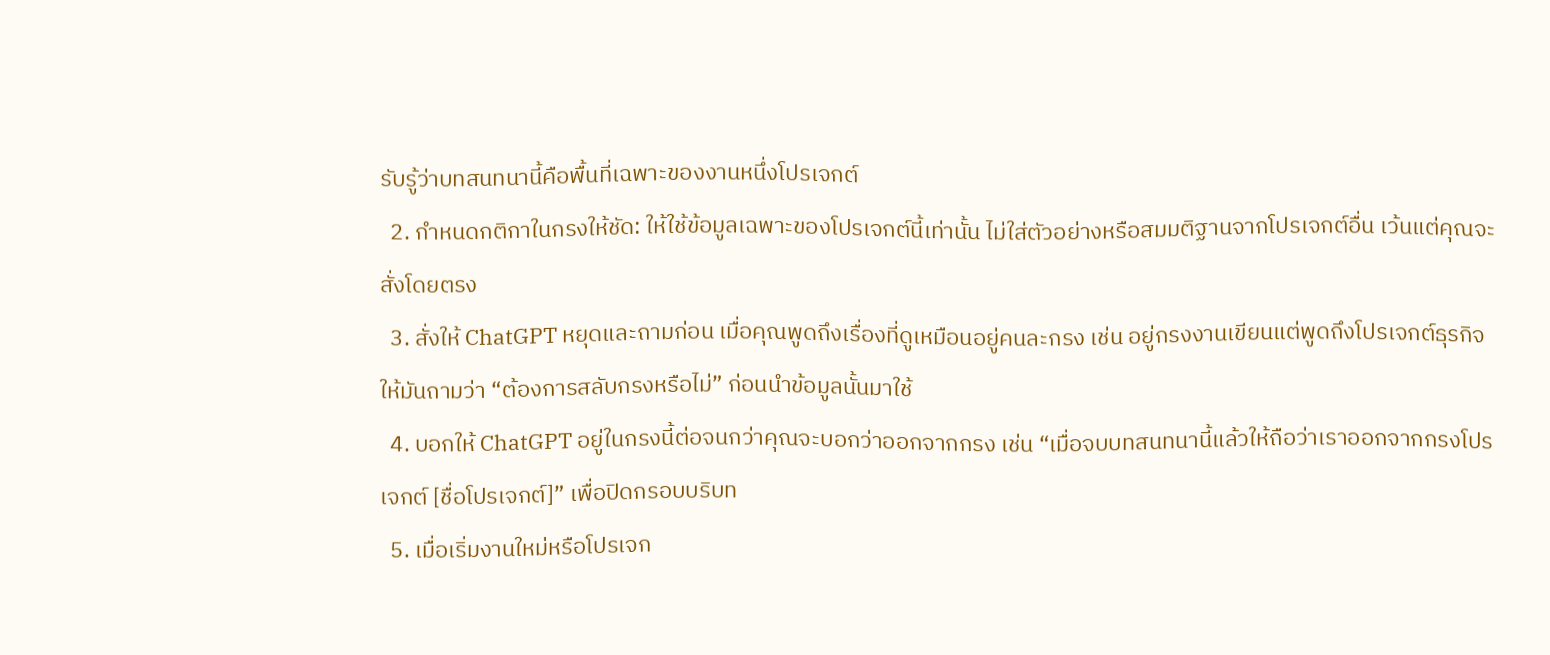รับรู้ว่าบทสนทนานี้คือพื้นที่เฉพาะของงานหนึ่งโปรเจกต์
  2. กำหนดกติกาในกรงให้ชัด: ให้ใช้ข้อมูลเฉพาะของโปรเจกต์นี้เท่านั้น ไม่ใส่ตัวอย่างหรือสมมติฐานจากโปรเจกต์อื่น เว้นแต่คุณจะสั่งโดยตรง
  3. สั่งให้ ChatGPT หยุดและถามก่อน เมื่อคุณพูดถึงเรื่องที่ดูเหมือนอยู่คนละกรง เช่น อยู่กรงงานเขียนแต่พูดถึงโปรเจกต์ธุรกิจ ให้มันถามว่า “ต้องการสลับกรงหรือไม่” ก่อนนำข้อมูลนั้นมาใช้
  4. บอกให้ ChatGPT อยู่ในกรงนี้ต่อจนกว่าคุณจะบอกว่าออกจากกรง เช่น “เมื่อจบบทสนทนานี้แล้วให้ถือว่าเราออกจากกรงโปรเจกต์ [ชื่อโปรเจกต์]” เพื่อปิดกรอบบริบท
  5. เมื่อเริ่มงานใหม่หรือโปรเจก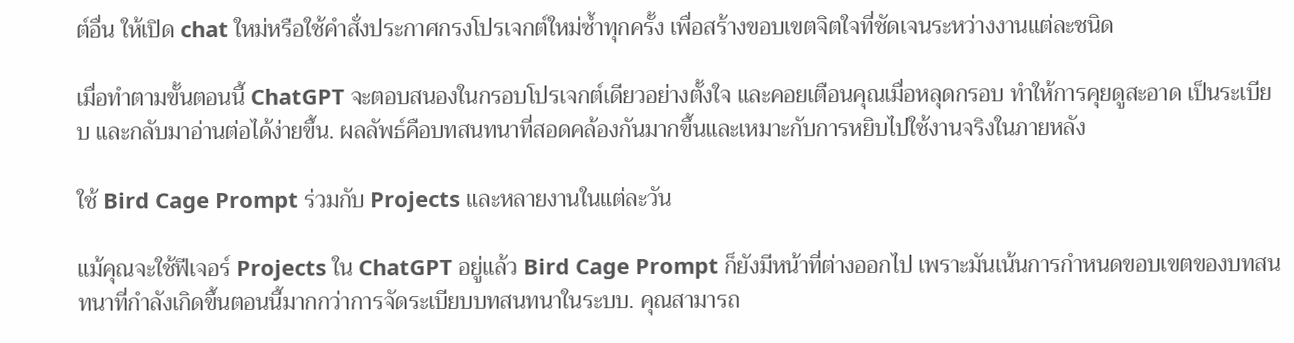ต์อื่น ให้เปิด chat ใหม่หรือใช้คำสั่งประกาศกรงโปรเจกต์ใหม่ซ้ำทุกครั้ง เพื่อสร้างขอบเขตจิตใจที่ชัดเจนระหว่างงานแต่ละชนิด

เมื่อทำตามขั้นตอนนี้ ChatGPT จะตอบสนองในกรอบโปรเจกต์เดียวอย่างตั้งใจ และคอยเตือนคุณเมื่อหลุดกรอบ ทำให้การคุยดูสะอาด เป็นระเบียบ และกลับมาอ่านต่อได้ง่ายขึ้น. ผลลัพธ์คือบทสนทนาที่สอดคล้องกันมากขึ้นและเหมาะกับการหยิบไปใช้งานจริงในภายหลัง

ใช้ Bird Cage Prompt ร่วมกับ Projects และหลายงานในแต่ละวัน

แม้คุณจะใช้ฟีเจอร์ Projects ใน ChatGPT อยู่แล้ว Bird Cage Prompt ก็ยังมีหน้าที่ต่างออกไป เพราะมันเน้นการกำหนดขอบเขตของบทสนทนาที่กำลังเกิดขึ้นตอนนี้มากกว่าการจัดระเบียบบทสนทนาในระบบ. คุณสามารถ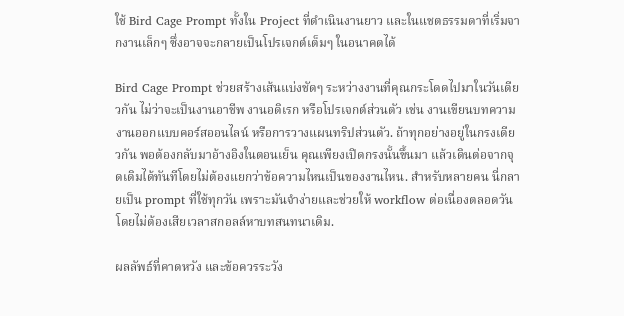ใช้ Bird Cage Prompt ทั้งใน Project ที่ดำเนินงานยาว และในแชตธรรมดาที่เริ่มจากงานเล็กๆ ซึ่งอาจจะกลายเป็นโปรเจกต์เต็มๆ ในอนาคตได้

Bird Cage Prompt ช่วยสร้างเส้นแบ่งชัดๆ ระหว่างงานที่คุณกระโดดไปมาในวันเดียวกัน ไม่ว่าจะเป็นงานอาชีพ งานอดิเรก หรือโปรเจกต์ส่วนตัว เช่น งานเขียนบทความ งานออกแบบคอร์สออนไลน์ หรือการวางแผนทริปส่วนตัว. ถ้าทุกอย่างอยู่ในกรงเดียวกัน พอต้องกลับมาอ้างอิงในตอนเย็น คุณเพียงเปิดกรงนั้นขึ้นมา แล้วเดินต่อจากจุดเดิมได้ทันทีโดยไม่ต้องแยกว่าข้อความไหนเป็นของงานไหน. สำหรับหลายคน นี่กลายเป็น prompt ที่ใช้ทุกวัน เพราะมันจำง่ายและช่วยให้ workflow ต่อเนื่องตลอดวันโดยไม่ต้องเสียเวลาสกอลล์หาบทสนทนาเดิม.

ผลลัพธ์ที่คาดหวัง และข้อควรระวัง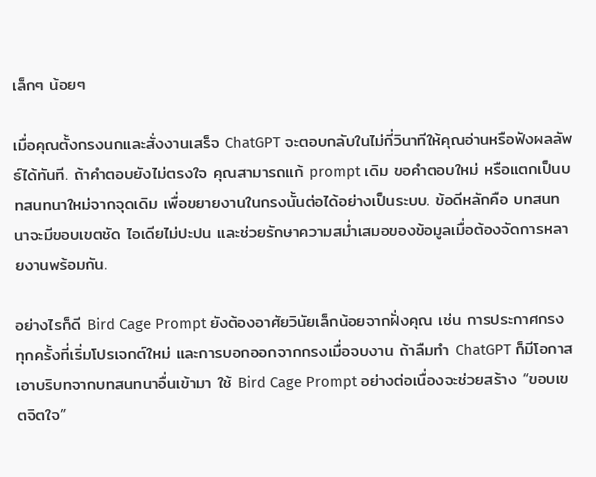เล็กๆ น้อยๆ

เมื่อคุณตั้งกรงนกและสั่งงานเสร็จ ChatGPT จะตอบกลับในไม่กี่วินาทีให้คุณอ่านหรือฟังผลลัพธ์ได้ทันที. ถ้าคำตอบยังไม่ตรงใจ คุณสามารถแก้ prompt เดิม ขอคำตอบใหม่ หรือแตกเป็นบทสนทนาใหม่จากจุดเดิม เพื่อขยายงานในกรงนั้นต่อได้อย่างเป็นระบบ. ข้อดีหลักคือ บทสนทนาจะมีขอบเขตชัด ไอเดียไม่ปะปน และช่วยรักษาความสม่ำเสมอของข้อมูลเมื่อต้องจัดการหลายงานพร้อมกัน.

อย่างไรก็ดี Bird Cage Prompt ยังต้องอาศัยวินัยเล็กน้อยจากฝั่งคุณ เช่น การประกาศกรงทุกครั้งที่เริ่มโปรเจกต์ใหม่ และการบอกออกจากกรงเมื่อจบงาน ถ้าลืมทำ ChatGPT ก็มีโอกาสเอาบริบทจากบทสนทนาอื่นเข้ามา ใช้ Bird Cage Prompt อย่างต่อเนื่องจะช่วยสร้าง “ขอบเขตจิตใจ”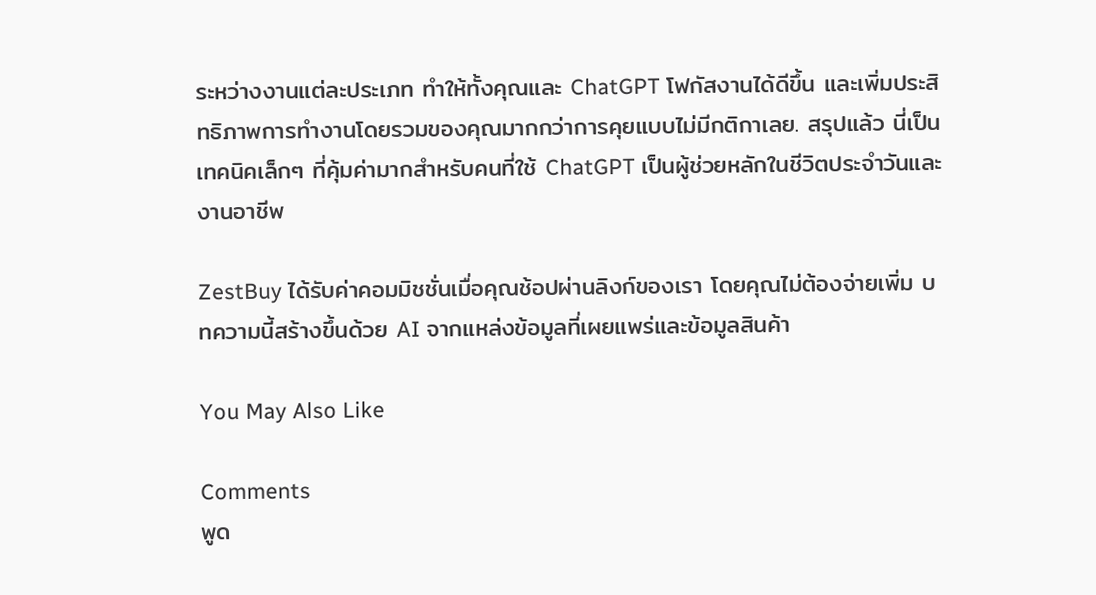ระหว่างงานแต่ละประเภท ทำให้ทั้งคุณและ ChatGPT โฟกัสงานได้ดีขึ้น และเพิ่มประสิทธิภาพการทำงานโดยรวมของคุณมากกว่าการคุยแบบไม่มีกติกาเลย. สรุปแล้ว นี่เป็นเทคนิคเล็กๆ ที่คุ้มค่ามากสำหรับคนที่ใช้ ChatGPT เป็นผู้ช่วยหลักในชีวิตประจำวันและงานอาชีพ

ZestBuy ได้รับค่าคอมมิชชั่นเมื่อคุณช้อปผ่านลิงก์ของเรา โดยคุณไม่ต้องจ่ายเพิ่ม บทความนี้สร้างขึ้นด้วย AI จากแหล่งข้อมูลที่เผยแพร่และข้อมูลสินค้า

You May Also Like

Comments
พูด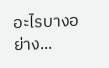อะไรบางอย่าง...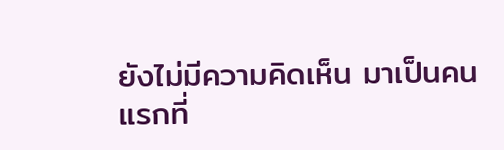ยังไม่มีความคิดเห็น มาเป็นคนแรกที่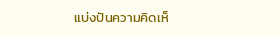แบ่งปันความคิดเห็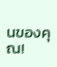นของคุณ!